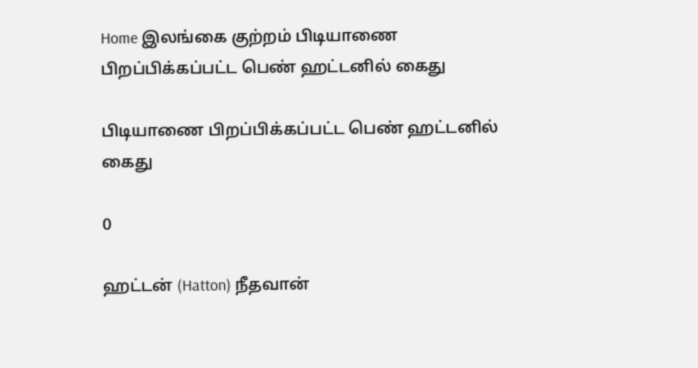Home இலங்கை குற்றம் பிடியாணை பிறப்பிக்கப்பட்ட பெண் ஹட்டனில் கைது

பிடியாணை பிறப்பிக்கப்பட்ட பெண் ஹட்டனில் கைது

0

ஹட்டன் (Hatton) நீதவான்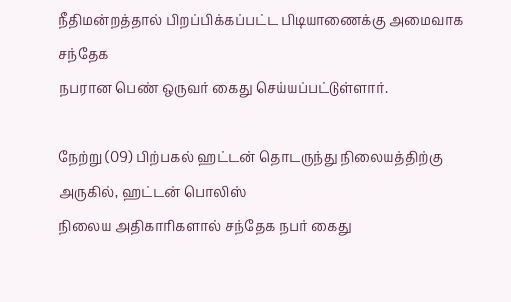நீதிமன்றத்தால் பிறப்பிக்கப்பட்ட பிடியாணைக்கு அமைவாக சந்தேக
நபரான பெண் ஒருவர் கைது செய்யப்பட்டுள்ளார்.

நேற்று (09) பிற்பகல் ஹட்டன் தொடருந்து நிலையத்திற்கு அருகில், ஹட்டன் பொலிஸ்
நிலைய அதிகாரிகளால் சந்தேக நபர் கைது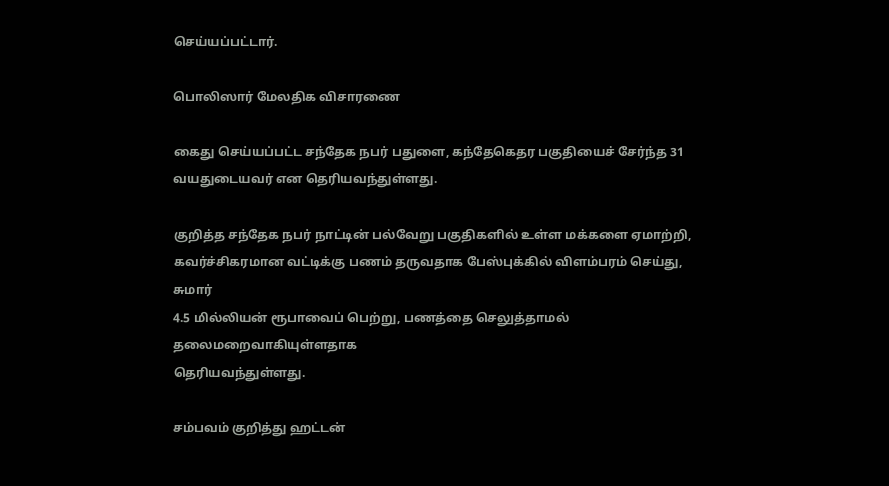செய்யப்பட்டார்.

பொலிஸார் மேலதிக விசாரணை

கைது செய்யப்பட்ட சந்தேக நபர் பதுளை, கந்தேகெதர பகுதியைச் சேர்ந்த 31
வயதுடையவர் என தெரியவந்துள்ளது.

குறித்த சந்தேக நபர் நாட்டின் பல்வேறு பகுதிகளில் உள்ள மக்களை ஏமாற்றி,
கவர்ச்சிகரமான வட்டிக்கு பணம் தருவதாக பேஸ்புக்கில் விளம்பரம் செய்து, சுமார்
4.5 மில்லியன் ரூபாவைப் பெற்று, பணத்தை செலுத்தாமல் தலைமறைவாகியுள்ளதாக
தெரியவந்துள்ளது.

சம்பவம் குறித்து ஹட்டன்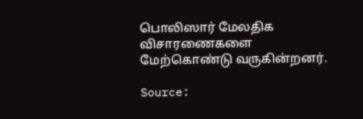பொலிஸார் மேலதிக விசாரணைகளை மேற்கொண்டு வருகின்றனர்.

Source: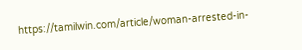https://tamilwin.com/article/woman-arrested-in-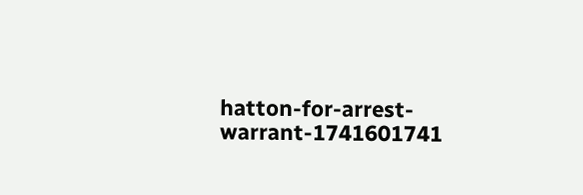hatton-for-arrest-warrant-1741601741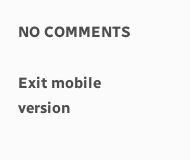NO COMMENTS

Exit mobile version